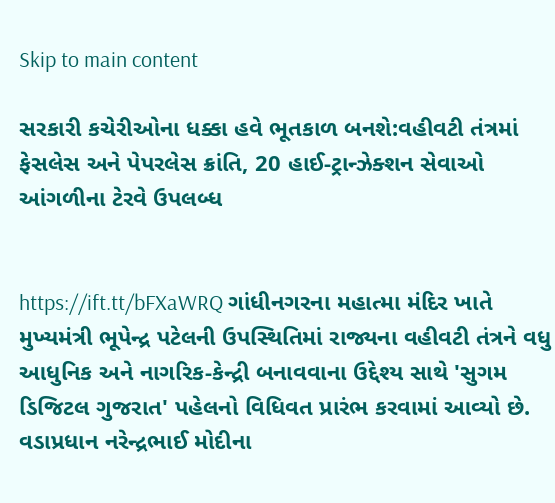Skip to main content

સરકારી કચેરીઓના ધક્કા હવે ભૂતકાળ બનશે:વહીવટી તંત્રમાં ફેસલેસ અને પેપરલેસ ક્રાંતિ, 20 હાઈ-ટ્રાન્ઝેક્શન સેવાઓ આંગળીના ટેરવે ઉપલબ્ધ


https://ift.tt/bFXaWRQ ગાંધીનગરના મહાત્મા મંદિર ખાતે મુખ્યમંત્રી ભૂપેન્દ્ર પટેલની ઉપસ્થિતિમાં રાજ્યના વહીવટી તંત્રને વધુ આધુનિક અને નાગરિક-કેન્દ્રી બનાવવાના ઉદ્દેશ્ય સાથે 'સુગમ ડિજિટલ ગુજરાત' પહેલનો વિધિવત પ્રારંભ કરવામાં આવ્યો છે. વડાપ્રધાન નરેન્દ્રભાઈ મોદીના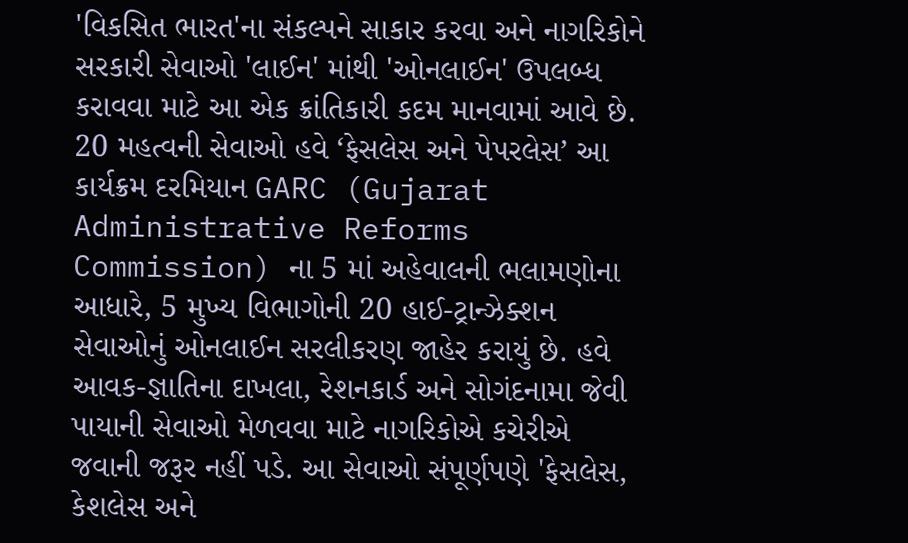'વિકસિત ભારત'ના સંકલ્પને સાકાર કરવા અને નાગરિકોને સરકારી સેવાઓ 'લાઈન' માંથી 'ઓનલાઈન' ઉપલબ્ધ કરાવવા માટે આ એક ક્રાંતિકારી કદમ માનવામાં આવે છે. 20 મહત્વની સેવાઓ હવે ‘ફેસલેસ અને પેપરલેસ’ આ કાર્યક્રમ દરમિયાન GARC (Gujarat Administrative Reforms Commission) ના 5 માં અહેવાલની ભલામણોના આધારે, 5 મુખ્ય વિભાગોની 20 હાઈ-ટ્રાન્ઝેક્શન સેવાઓનું ઓનલાઈન સરલીકરણ જાહેર કરાયું છે. હવે આવક-જ્ઞાતિના દાખલા, રેશનકાર્ડ અને સોગંદનામા જેવી પાયાની સેવાઓ મેળવવા માટે નાગરિકોએ કચેરીએ જવાની જરૂર નહીં પડે. આ સેવાઓ સંપૂર્ણપણે 'ફેસલેસ, કેશલેસ અને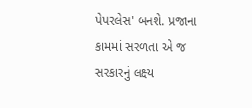પેપરલેસ' બનશે. પ્રજાના કામમાં સરળતા એ જ સરકારનું લક્ષ્ય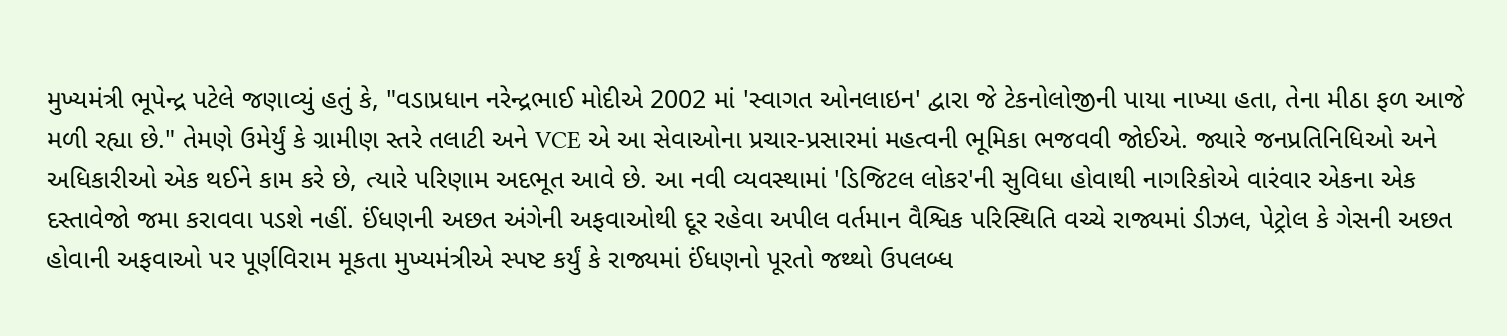મુખ્યમંત્રી ભૂપેન્દ્ર પટેલે જણાવ્યું હતું કે, "વડાપ્રધાન નરેન્દ્રભાઈ મોદીએ 2002 માં 'સ્વાગત ઓનલાઇન' દ્વારા જે ટેકનોલોજીની પાયા નાખ્યા હતા, તેના મીઠા ફળ આજે મળી રહ્યા છે." તેમણે ઉમેર્યું કે ગ્રામીણ સ્તરે તલાટી અને VCE એ આ સેવાઓના પ્રચાર-પ્રસારમાં મહત્વની ભૂમિકા ભજવવી જોઈએ. જ્યારે જનપ્રતિનિધિઓ અને અધિકારીઓ એક થઈને કામ કરે છે, ત્યારે પરિણામ અદભૂત આવે છે. આ નવી વ્યવસ્થામાં 'ડિજિટલ લોકર'ની સુવિધા હોવાથી નાગરિકોએ વારંવાર એકના એક દસ્તાવેજો જમા કરાવવા પડશે નહીં. ઈંધણની અછત અંગેની અફવાઓથી દૂર રહેવા અપીલ વર્તમાન વૈશ્વિક પરિસ્થિતિ વચ્ચે રાજ્યમાં ડીઝલ, પેટ્રોલ કે ગેસની અછત હોવાની અફવાઓ પર પૂર્ણવિરામ મૂકતા મુખ્યમંત્રીએ સ્પષ્ટ કર્યું કે રાજ્યમાં ઈંધણનો પૂરતો જથ્થો ઉપલબ્ધ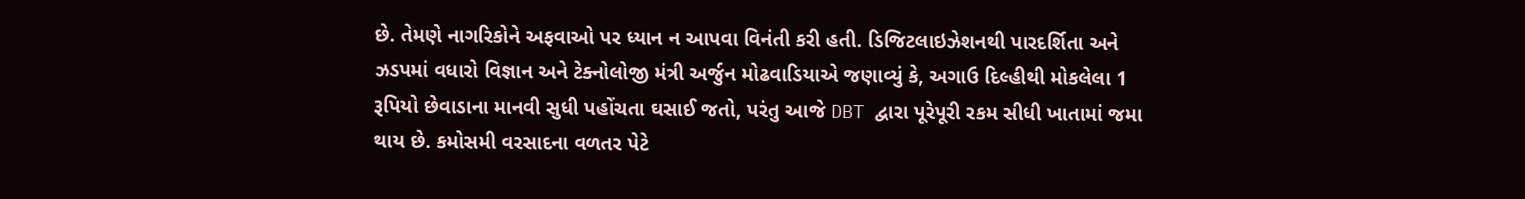છે. તેમણે નાગરિકોને અફવાઓ પર ધ્યાન ન આપવા વિનંતી કરી હતી. ડિજિટલાઇઝેશનથી પારદર્શિતા અને ઝડપમાં વધારો વિજ્ઞાન અને ટેક્નોલોજી મંત્રી અર્જુન મોઢવાડિયાએ જણાવ્યું કે, અગાઉ દિલ્હીથી મોકલેલા 1 રૂપિયો છેવાડાના માનવી સુધી પહોંચતા ઘસાઈ જતો, પરંતુ આજે DBT દ્વારા પૂરેપૂરી રકમ સીધી ખાતામાં જમા થાય છે. કમોસમી વરસાદના વળતર પેટે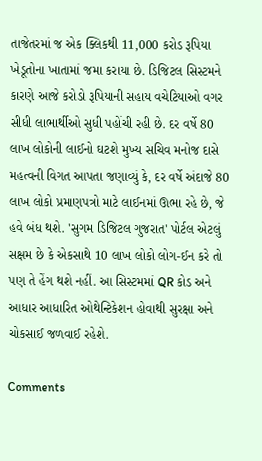તાજેતરમાં જ એક ક્લિકથી 11,000 કરોડ રૂપિયા ખેડૂતોના ખાતામાં જમા કરાયા છે. ડિજિટલ સિસ્ટમને કારણે આજે કરોડો રૂપિયાની સહાય વચેટિયાઓ વગર સીધી લાભાર્થીઓ સુધી પહોંચી રહી છે. દર વર્ષે 80 લાખ લોકોની લાઈનો ઘટશે મુખ્ય સચિવ મનોજ દાસે મહત્વની વિગત આપતા જણાવ્યું કે, દર વર્ષે અંદાજે 80 લાખ લોકો પ્રમાણપત્રો માટે લાઈનમાં ઊભા રહે છે, જે હવે બંધ થશે. 'સુગમ ડિજિટલ ગુજરાત' પોર્ટલ એટલું સક્ષમ છે કે એકસાથે 10 લાખ લોકો લોગ-ઈન કરે તો પણ તે હેંગ થશે નહીં. આ સિસ્ટમમાં QR કોડ અને આધાર આધારિત ઓથેન્ટિકેશન હોવાથી સુરક્ષા અને ચોકસાઈ જળવાઈ રહેશે.

Comments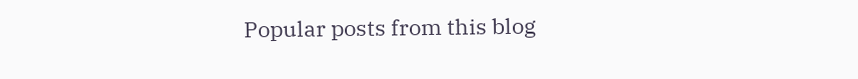Popular posts from this blog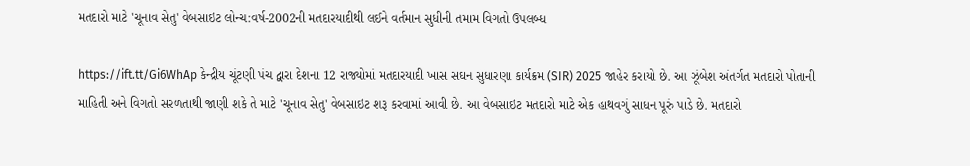મતદારો માટે 'ચૂનાવ સેતુ' વેબસાઇટ લોન્ચ:વર્ષ-2002ની મતદારયાદીથી લઈને વર્તમાન સુધીની તમામ વિગતો ઉપલબ્ધ

https://ift.tt/Gi6WhAp કેન્દ્રીય ચૂંટણી પંચ દ્વારા દેશના 12 રાજ્યોમાં મતદારયાદી ખાસ સઘન સુધારણા કાર્યક્રમ (SIR) 2025 જાહેર કરાયો છે. આ ઝૂંબેશ અંતર્ગત મતદારો પોતાની માહિતી અને વિગતો સરળતાથી જાણી શકે તે માટે 'ચૂનાવ સેતુ' વેબસાઇટ શરૂ કરવામાં આવી છે. આ વેબસાઇટ મતદારો માટે એક હાથવગું સાધન પૂરું પાડે છે. મતદારો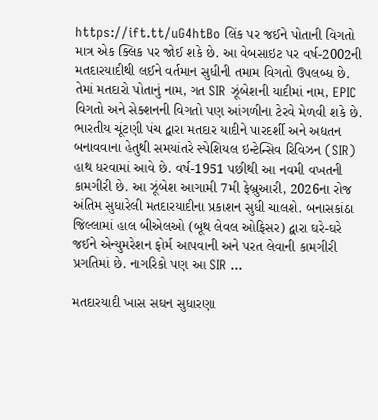https://ift.tt/uG4htBo લિંક પર જઈને પોતાની વિગતો માત્ર એક ક્લિક પર જોઈ શકે છે. આ વેબસાઇટ પર વર્ષ-2002ની મતદારયાદીથી લઈને વર્તમાન સુધીની તમામ વિગતો ઉપલબ્ધ છે. તેમાં મતદારો પોતાનું નામ, ગત SIR ઝૂંબેશની યાદીમાં નામ, EPIC વિગતો અને સેક્શનની વિગતો પણ આંગળીના ટેરવે મેળવી શકે છે. ભારતીય ચૂંટણી પંચ દ્વારા મતદાર યાદીને પારદર્શી અને અદ્યતન બનાવવાના હેતુથી સમયાંતરે સ્પેશિયલ ઇન્ટેન્સિવ રિવિઝન (SIR) હાથ ધરવામાં આવે છે. વર્ષ-1951 પછીથી આ નવમી વખતની કામગીરી છે. આ ઝૂંબેશ આગામી 7મી ફેબ્રુઆરી, 2026ના રોજ અંતિમ સુધારેલી મતદારયાદીના પ્રકાશન સુધી ચાલશે. બનાસકાંઠા જિલ્લામાં હાલ બીએલઓ (બૂથ લેવલ ઓફિસર) દ્વારા ઘરે-ઘરે જઈને એન્યુમરેશન ફોર્મ આપવાની અને પરત લેવાની કામગીરી પ્રગતિમાં છે. નાગરિકો પણ આ SIR ...

મતદારયાદી ખાસ સઘન સુધારણા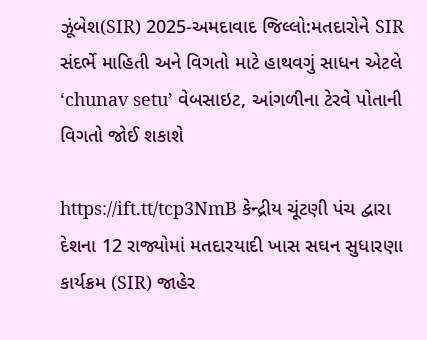ઝૂંબેશ(SIR) 2025-અમદાવાદ જિલ્લો:મતદારોને SIR સંદર્ભે માહિતી અને વિગતો માટે હાથવગું સાધન એટલે ‘chunav setu’ વેબસાઇટ, આંગળીના ટેરવે પોતાની વિગતો જોઈ શકાશે

https://ift.tt/tcp3NmB કેન્દ્રીય ચૂંટણી પંચ દ્વારા દેશના 12 રાજ્યોમાં મતદારયાદી ખાસ સઘન સુધારણા કાર્યક્રમ (SIR) જાહેર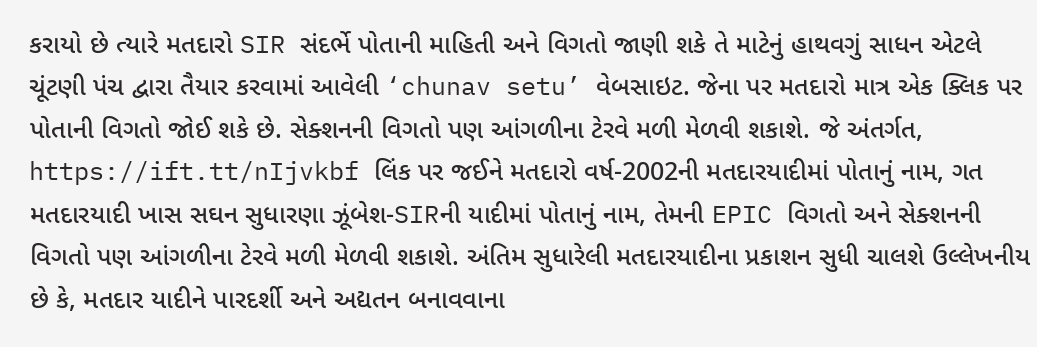કરાયો છે ત્યારે મતદારો SIR સંદર્ભે પોતાની માહિતી અને વિગતો જાણી શકે તે માટેનું હાથવગું સાધન એટલે ચૂંટણી પંચ દ્વારા તૈયાર કરવામાં આવેલી ‘chunav setu’ વેબસાઇટ. જેના પર મતદારો માત્ર એક ક્લિક પર પોતાની વિગતો જોઈ શકે છે. સેક્શનની વિગતો પણ આંગળીના ટેરવે મળી મેળવી શકાશે. જે અંતર્ગત, https://ift.tt/nIjvkbf લિંક પર જઈને મતદારો વર્ષ-2002ની મતદારયાદીમાં પોતાનું નામ, ગત મતદારયાદી ખાસ સઘન સુધારણા ઝૂંબેશ-SIRની યાદીમાં પોતાનું નામ, તેમની EPIC વિગતો અને સેક્શનની વિગતો પણ આંગળીના ટેરવે મળી મેળવી શકાશે. અંતિમ સુધારેલી મતદારયાદીના પ્રકાશન સુધી ચાલશે ઉલ્લેખનીય છે કે, મતદાર યાદીને પારદર્શી અને અદ્યતન બનાવવાના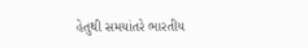હેતુથી સમયાંતરે ભારતીય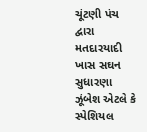ચૂંટણી પંચ દ્વારા મતદારયાદી ખાસ સઘન સુધારણા ઝૂંબેશ એટલે કે સ્પેશિયલ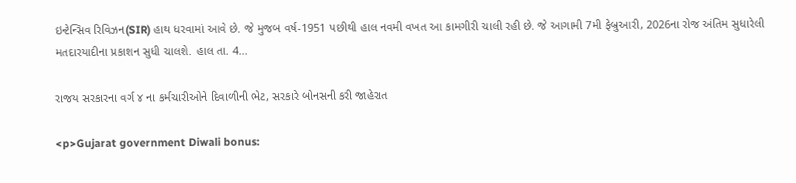ઇન્ટેન્સિવ રિવિઝન(SIR) હાથ ધરવામાં આવે છે. જે મુજબ વર્ષ-1951 પછીથી હાલ નવમી વખત આ કામગીરી ચાલી રહી છે. જે આગામી 7મી ફેબ્રુઆરી, 2026ના રોજ અંતિમ સુધારેલી મતદારયાદીના પ્રકાશન સુધી ચાલશે. હાલ તા. 4...

રાજય સરકારના વર્ગ ૪ ના કર્મચારીઓને દિવાળીની ભેટ, સરકારે બોનસની કરી જાહેરાત

<p>Gujarat government Diwali bonus: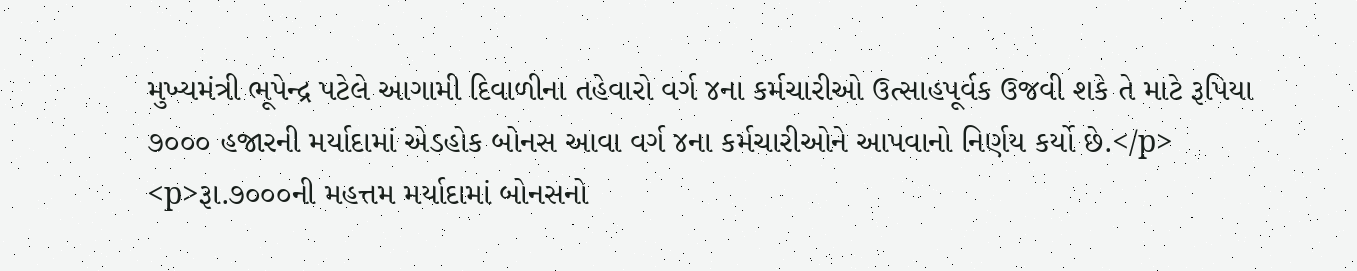મુખ્યમંત્રી ભૂપેન્દ્ર પટેલે આગામી દિવાળીના તહેવારો વર્ગ ૪ના કર્મચારીઓ ઉત્‍સાહપૂર્વક ઉજવી શકે તે માટે રૂપિયા ૭૦૦૦ હજારની મર્યાદામાં એડહોક બોનસ આવા વર્ગ ૪ના કર્મચારીઓને આપવાનો નિર્ણય કર્યો છે.</p> <p>રૂા.૭૦૦૦ની મહત્તમ મર્યાદામાં બોનસનો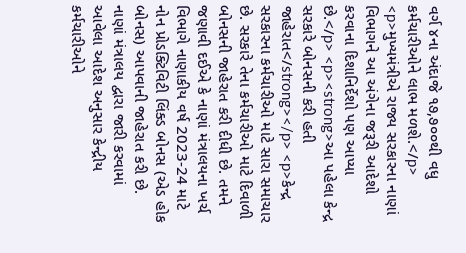વર્ગ ૪ના અંદાજે ૧૭,૭૦૦થી વધુ કર્મચારીઓને લાભ મળશે.</p> <p>મુખ્યમંત્રીએ રાજ્ય સરકારના નાણાં વિભાગને આ અંગેના જરૂરી આદેશો કરવાના દિશાનિર્દેશો પણ આપ્યા છે.</p> <p><strong>આ પહેલા કેન્દ્ર સરકારે બોનસની કરી હતી જાહેરાત</strong></p> <p>કેન્દ્ર સરકારના કર્મચારીઓ માટે સારા સમાચાર છે. સરકારે તેના કર્મચારીઓ માટે દિવાળી બોનસની જાહેરાત કરી દીધી છે. તમને જણાવી દઈએ કે નાણાં મંત્રાલયના ખર્ચ વિભાગે નાણાકીય વર્ષ 2023-24 માટે નોન પ્રોડક્ટિવિટી લિંક્ડ બોનસ (એડ હોક બોનસ) આપવાની જાહેરાત કરી છે. નાણાં મંત્રાલય દ્વારા જારી કરવામાં આવેલા આદેશ અનુસાર કેન્દ્રીય કર્મચારીઓને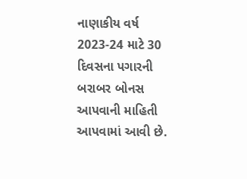નાણાકીય વર્ષ 2023-24 માટે 30 દિવસના પગારની બરાબર બોનસ આપવાની માહિતી આપવામાં આવી છે.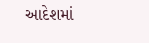આદેશમાં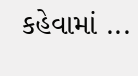કહેવામાં ...